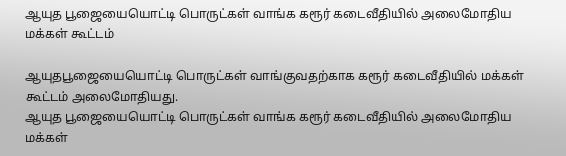ஆயுத பூஜையையொட்டி பொருட்கள் வாங்க கரூர் கடைவீதியில் அலைமோதிய மக்கள் கூட்டம்

ஆயுதபூஜையையொட்டி பொருட்கள் வாங்குவதற்காக கரூர் கடைவீதியில் மக்கள் கூட்டம் அலைமோதியது.
ஆயுத பூஜையையொட்டி பொருட்கள் வாங்க கரூர் கடைவீதியில் அலைமோதிய மக்கள்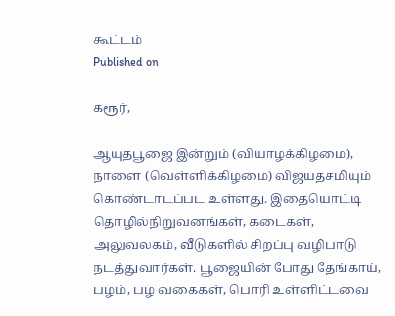கூட்டம்
Published on

கரூர்,

ஆயுதபூஜை இன்றும் (வியாழக்கிழமை), நாளை (வெள்ளிக்கிழமை) விஜயதசமியும் கொண்டாடப்பட உள்ளது. இதையொட்டி தொழில்நிறுவனங்கள், கடைகள், அலுவலகம், வீடுகளில் சிறப்பு வழிபாடு நடத்துவார்கள். பூஜையின் போது தேங்காய், பழம், பழ வகைகள், பொரி உள்ளிட்டவை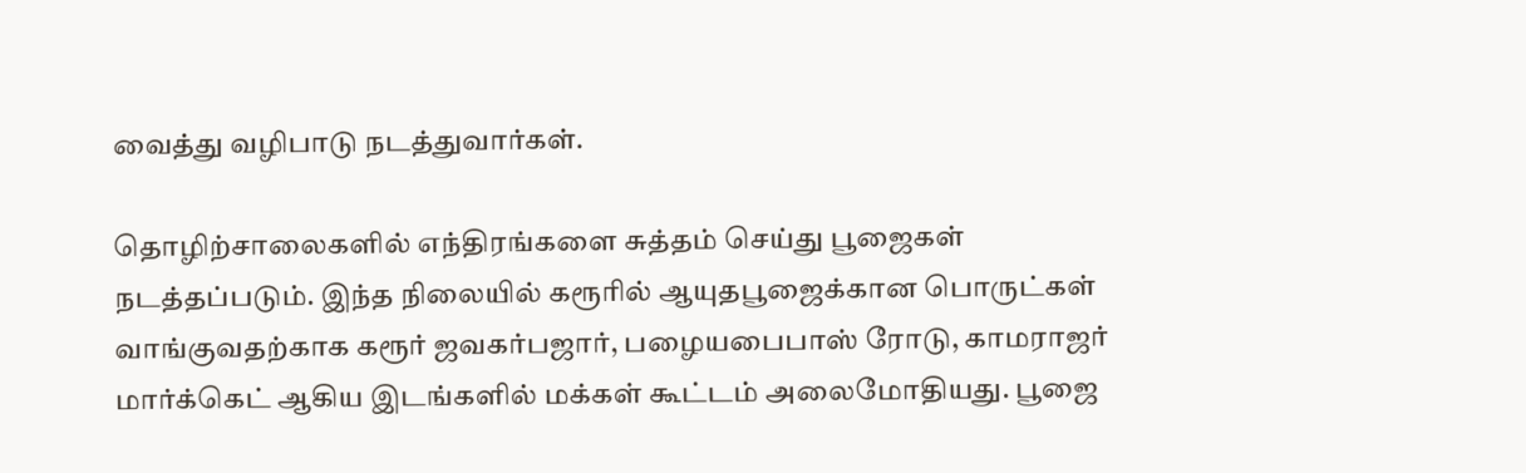வைத்து வழிபாடு நடத்துவார்கள்.

தொழிற்சாலைகளில் எந்திரங்களை சுத்தம் செய்து பூஜைகள் நடத்தப்படும். இந்த நிலையில் கரூரில் ஆயுதபூஜைக்கான பொருட்கள் வாங்குவதற்காக கரூர் ஜவகர்பஜார், பழையபைபாஸ் ரோடு, காமராஜர் மார்க்கெட் ஆகிய இடங்களில் மக்கள் கூட்டம் அலைமோதியது. பூஜை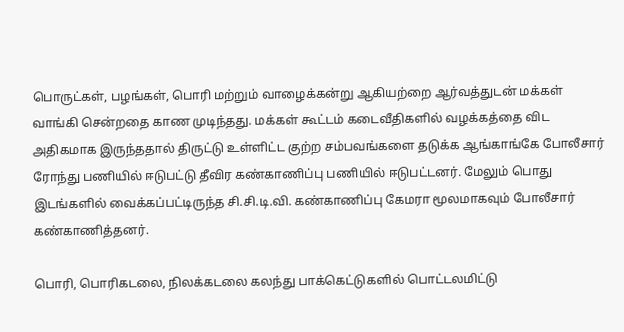பொருட்கள், பழங்கள், பொரி மற்றும் வாழைக்கன்று ஆகியற்றை ஆர்வத்துடன் மக்கள் வாங்கி சென்றதை காண முடிந்தது. மக்கள் கூட்டம் கடைவீதிகளில் வழக்கத்தை விட அதிகமாக இருந்ததால் திருட்டு உள்ளிட்ட குற்ற சம்பவங்களை தடுக்க ஆங்காங்கே போலீசார் ரோந்து பணியில் ஈடுபட்டு தீவிர கண்காணிப்பு பணியில் ஈடுபட்டனர். மேலும் பொது இடங்களில் வைக்கப்பட்டிருந்த சி.சி.டி.வி. கண்காணிப்பு கேமரா மூலமாகவும் போலீசார் கண்காணித்தனர்.

பொரி, பொரிகடலை, நிலக்கடலை கலந்து பாக்கெட்டுகளில் பொட்டலமிட்டு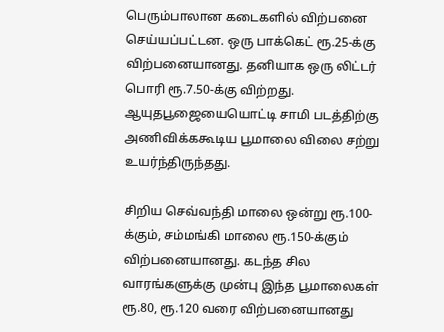பெரும்பாலான கடைகளில் விற்பனை செய்யப்பட்டன. ஒரு பாக்கெட் ரூ.25-க்கு விற்பனையானது. தனியாக ஒரு லிட்டர் பொரி ரூ.7.50-க்கு விற்றது. ஆயுதபூஜையையொட்டி சாமி படத்திற்கு அணிவிக்ககூடிய பூமாலை விலை சற்று உயர்ந்திருந்தது.

சிறிய செவ்வந்தி மாலை ஒன்று ரூ.100-க்கும், சம்மங்கி மாலை ரூ.150-க்கும் விற்பனையானது. கடந்த சில வாரங்களுக்கு முன்பு இந்த பூமாலைகள் ரூ.80, ரூ.120 வரை விற்பனையானது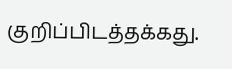குறிப்பிடத்தக்கது.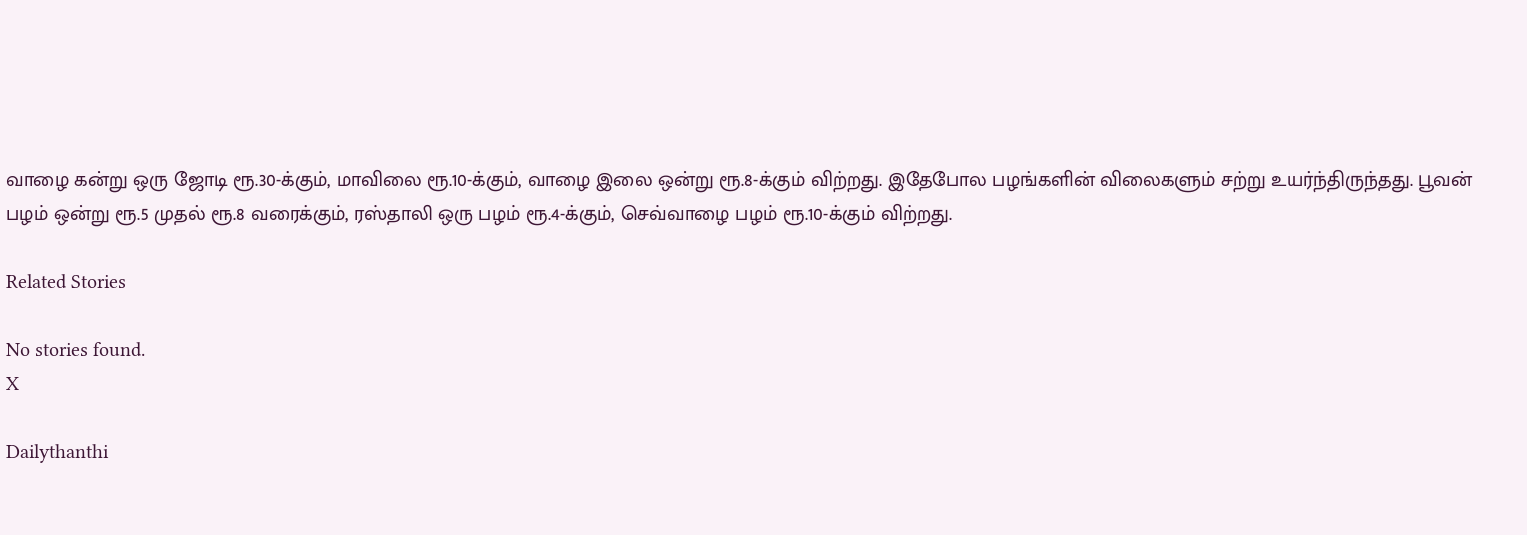வாழை கன்று ஒரு ஜோடி ரூ.30-க்கும், மாவிலை ரூ.10-க்கும், வாழை இலை ஒன்று ரூ.8-க்கும் விற்றது. இதேபோல பழங்களின் விலைகளும் சற்று உயர்ந்திருந்தது. பூவன் பழம் ஒன்று ரூ.5 முதல் ரூ.8 வரைக்கும், ரஸ்தாலி ஒரு பழம் ரூ.4-க்கும், செவ்வாழை பழம் ரூ.10-க்கும் விற்றது.

Related Stories

No stories found.
X

Dailythanthi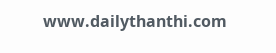www.dailythanthi.com